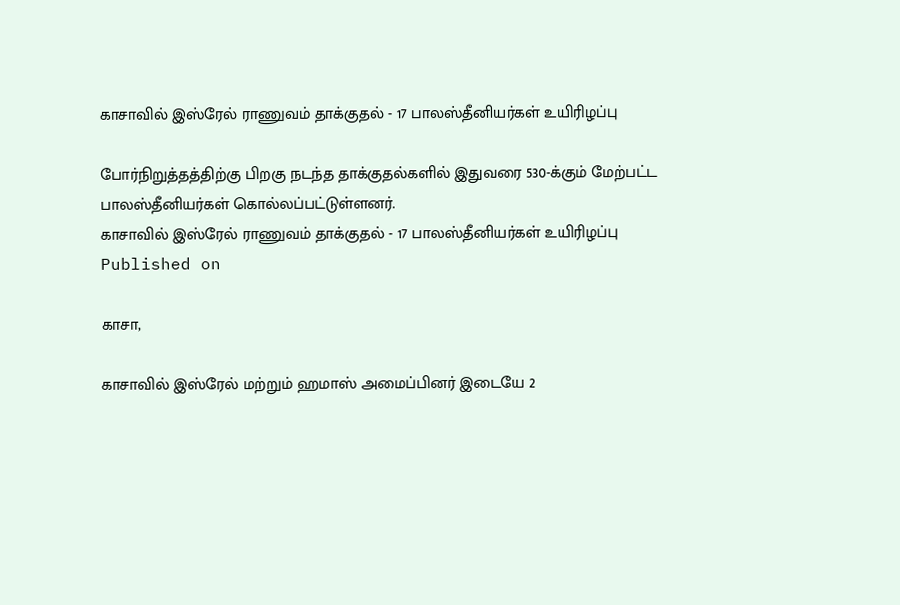காசாவில் இஸ்ரேல் ராணுவம் தாக்குதல் - 17 பாலஸ்தீனியர்கள் உயிரிழப்பு

போர்நிறுத்தத்திற்கு பிறகு நடந்த தாக்குதல்களில் இதுவரை 530-க்கும் மேற்பட்ட பாலஸ்தீனியர்கள் கொல்லப்பட்டுள்ளனர்.
காசாவில் இஸ்ரேல் ராணுவம் தாக்குதல் - 17 பாலஸ்தீனியர்கள் உயிரிழப்பு
Published on

காசா,

காசாவில் இஸ்ரேல் மற்றும் ஹமாஸ் அமைப்பினர் இடையே 2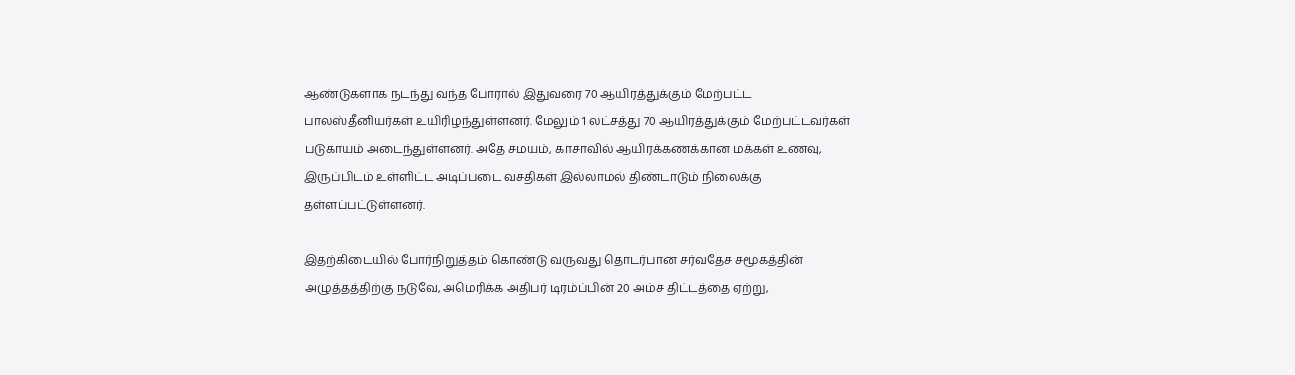ஆண்டுகளாக நடந்து வந்த போரால் இதுவரை 70 ஆயிரத்துக்கும் மேற்பட்ட பாலஸ்தீனியர்கள் உயிரிழந்துள்ளனர். மேலும் 1 லட்சத்து 70 ஆயிரத்துக்கும் மேற்பட்டவர்கள் படுகாயம் அடைந்துள்ளனர். அதே சமயம், காசாவில் ஆயிரக்கணக்கான மக்கள் உணவு, இருப்பிடம் உள்ளிட்ட அடிப்படை வசதிகள் இல்லாமல் திண்டாடும் நிலைக்கு தள்ளப்பட்டுள்ளனர்.

இதற்கிடையில் போர்நிறுத்தம் கொண்டு வருவது தொடர்பான சர்வதேச சமூகத்தின் அழுத்தத்திற்கு நடுவே, அமெரிக்க அதிபர் டிரம்ப்பின் 20 அம்ச திட்டத்தை ஏற்று,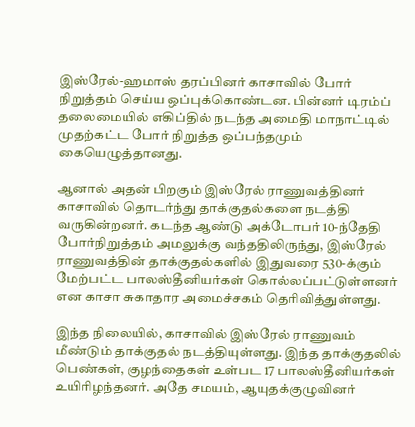இஸ்ரேல்-ஹமாஸ் தரப்பினர் காசாவில் போர் நிறுத்தம் செய்ய ஒப்புக்கொண்டன. பின்னர் டிரம்ப் தலைமையில் எகிப்தில் நடந்த அமைதி மாநாட்டில் முதற்கட்ட போர் நிறுத்த ஒப்பந்தமும் கையெழுத்தானது.

ஆனால் அதன் பிறகும் இஸ்ரேல் ராணுவத்தினர் காசாவில் தொடர்ந்து தாக்குதல்களை நடத்தி வருகின்றனர். கடந்த ஆண்டு அக்டோபர் 10-ந்தேதி போர்நிறுத்தம் அமலுக்கு வந்ததிலிருந்து, இஸ்ரேல் ராணுவத்தின் தாக்குதல்களில் இதுவரை 530-க்கும் மேற்பட்ட பாலஸ்தீனியர்கள் கொல்லப்பட்டுள்ளனர் என காசா சுகாதார அமைச்சகம் தெரிவித்துள்ளது.

இந்த நிலையில், காசாவில் இஸ்ரேல் ராணுவம் மீண்டும் தாக்குதல் நடத்தியுள்ளது. இந்த தாக்குதலில் பெண்கள், குழந்தைகள் உள்பட 17 பாலஸ்தீனியர்கள் உயிரிழந்தனர். அதே சமயம், ஆயுதக்குழுவினர்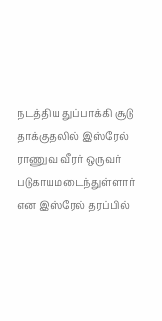நடத்திய துப்பாக்கி சூடு தாக்குதலில் இஸ்ரேல் ராணுவ வீரர் ஒருவர் படுகாயமடைந்துள்ளார் என இஸ்ரேல் தரப்பில்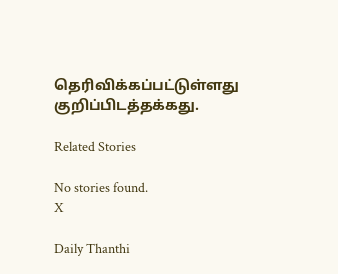தெரிவிக்கப்பட்டுள்ளது குறிப்பிடத்தக்கது.

Related Stories

No stories found.
X

Daily Thanthi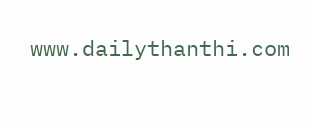www.dailythanthi.com